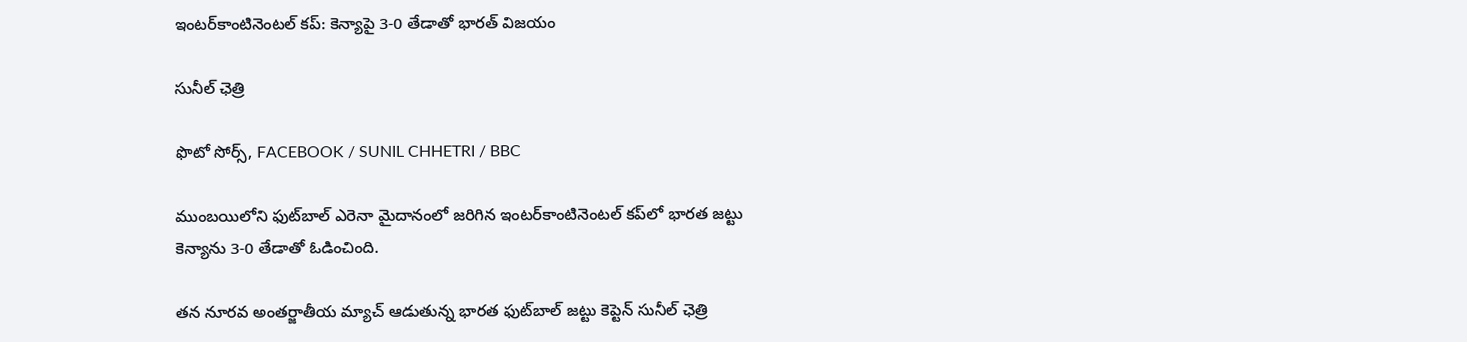ఇంటర్‌కాంటినెంటల్ కప్: కెన్యాపై 3-0 తేడాతో భారత్ విజయం

సునీల్ ఛెత్రి

ఫొటో సోర్స్, FACEBOOK / SUNIL CHHETRI / BBC

ముంబయిలోని ఫుట్‌బాల్ ఎరెనా మైదానంలో జరిగిన ఇంటర్‌కాంటినెంటల్ కప్‌లో భారత జట్టు కెన్యాను 3-0 తేడాతో ఓడించింది.

తన నూరవ అంతర్జాతీయ మ్యాచ్ ఆడుతున్న భారత ఫుట్‌బాల్ జట్టు కెప్టెన్ సునీల్ ఛెత్రి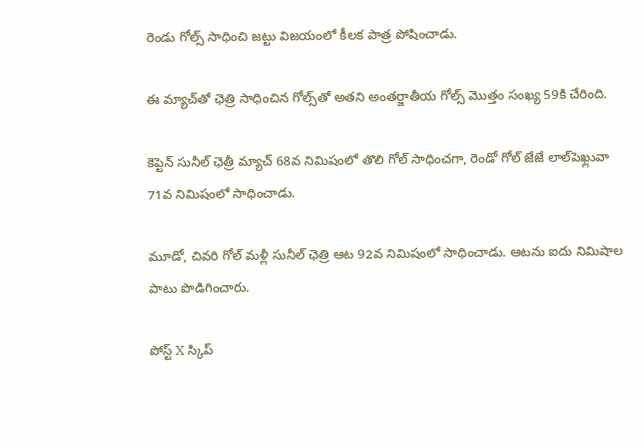రెండు గోల్స్ సాధించి జట్టు విజయంలో కీలక పాత్ర పోషించాడు.

ఈ మ్యాచ్‌తో ఛెత్రి సాధించిన గోల్స్‌తో అతని అంతర్జాతీయ గోల్స్ మొత్తం సంఖ్య 59కి చేరింది.

కెప్టెన్ సునీల్ ఛెత్రీ మ్యాచ్ 68వ నిమిషంలో తొలి గోల్ సాధించగా, రెండో గోల్ జేజే లాల్‌పెఖ్లువా 71వ నిమిషంలో సాధించాడు.

మూడో, చివరి గోల్ మళ్లీ సునీల్ ఛెత్రి ఆట 92వ నిమిషంలో సాధించాడు. ఆటను ఐదు నిమిషాల పాటు పొడిగించారు.

పోస్ట్‌ X స్కిప్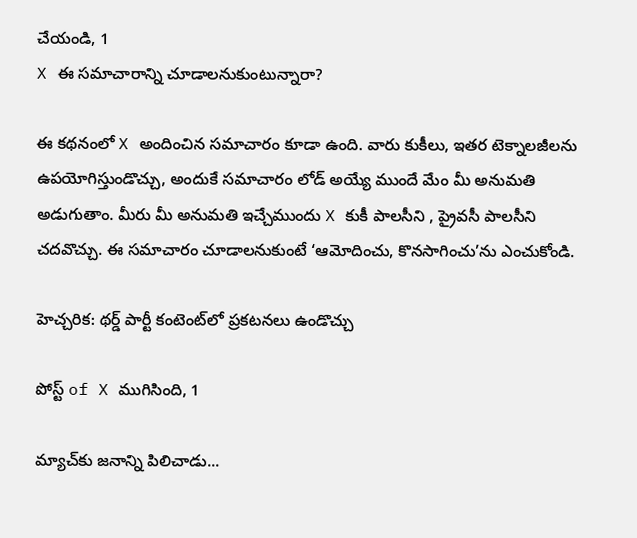చేయండి, 1
X ఈ సమాచారాన్ని చూడాలనుకుంటున్నారా?

ఈ కథనంలో X అందించిన సమాచారం కూడా ఉంది. వారు కుకీలు, ఇతర టెక్నాలజీలను ఉపయోగిస్తుండొచ్చు, అందుకే సమాచారం లోడ్ అయ్యే ముందే మేం మీ అనుమతి అడుగుతాం. మీరు మీ అనుమతి ఇచ్చేముందు X కుకీ పాలసీని , ప్రైవసీ పాలసీని చదవొచ్చు. ఈ సమాచారం చూడాలనుకుంటే ‘ఆమోదించు, కొనసాగించు’ను ఎంచుకోండి.

హెచ్చరిక: థర్డ్ పార్టీ కంటెంట్‌లో ప్రకటనలు ఉండొచ్చు

పోస్ట్ of X ముగిసింది, 1

మ్యాచ్‌కు జనాన్ని పిలిచాడు...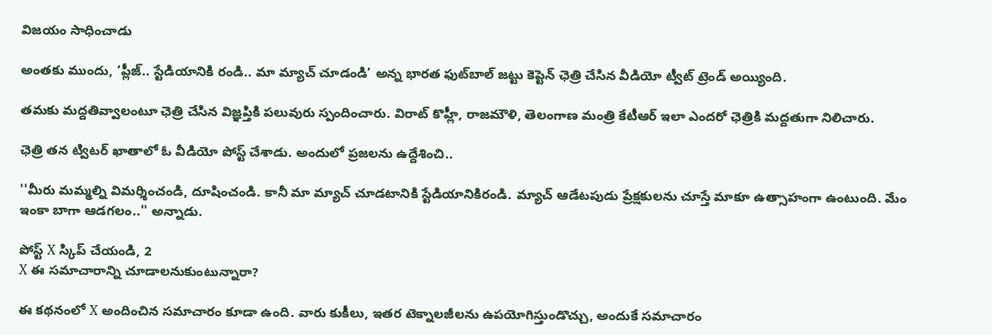విజయం సాధించాడు

అంతకు ముందు, ‘ప్లీజ్.. స్టేడియానికి రండి.. మా మ్యాచ్ చూడండి’ అన్న భారత ఫుట్‌బాల్ జట్టు కెప్టెన్ ఛెత్రి చేసిన వీడియో ట్వీట్ ట్రెండ్ అయ్యింది.

తమకు మద్దతివ్వాలంటూ ఛెత్రి చేసిన విజ్ఞప్తికి పలువురు స్పందించారు. విరాట్ కొహ్లీ, రాజమౌళి, తెలంగాణ మంత్రి కేటీఆర్ ఇలా ఎందరో ఛెత్రికి మద్దతుగా నిలిచారు.

ఛెత్రి తన ట్విటర్ ఖాతాలో ఓ వీడియో పోస్ట్ చేశాడు. అందులో ప్రజలను ఉద్దేశించి..

''మీరు మమ్మల్ని విమర్శించండి, దూషించండి. కానీ మా మ్యాచ్ చూడటానికి స్టేడియానికిరండి. మ్యాచ్ ఆడేటపుడు ప్రేక్షకులను చూస్తే మాకూ ఉత్సాహంగా ఉంటుంది. మేం ఇంకా బాగా ఆడగలం..'' అన్నాడు.

పోస్ట్‌ X స్కిప్ చేయండి, 2
X ఈ సమాచారాన్ని చూడాలనుకుంటున్నారా?

ఈ కథనంలో X అందించిన సమాచారం కూడా ఉంది. వారు కుకీలు, ఇతర టెక్నాలజీలను ఉపయోగిస్తుండొచ్చు, అందుకే సమాచారం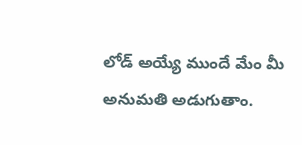లోడ్ అయ్యే ముందే మేం మీ అనుమతి అడుగుతాం.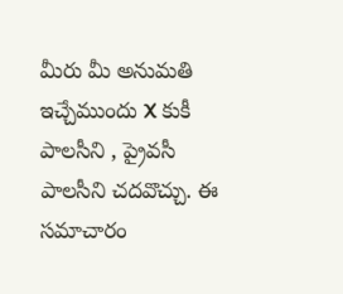మీరు మీ అనుమతి ఇచ్చేముందు X కుకీ పాలసీని , ప్రైవసీ పాలసీని చదవొచ్చు. ఈ సమాచారం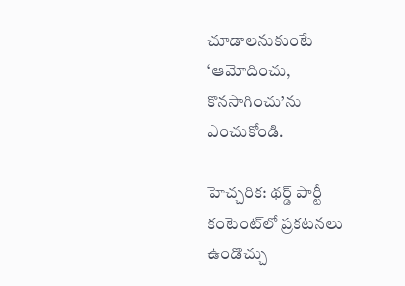చూడాలనుకుంటే ‘ఆమోదించు, కొనసాగించు’ను ఎంచుకోండి.

హెచ్చరిక: థర్డ్ పార్టీ కంటెంట్‌లో ప్రకటనలు ఉండొచ్చు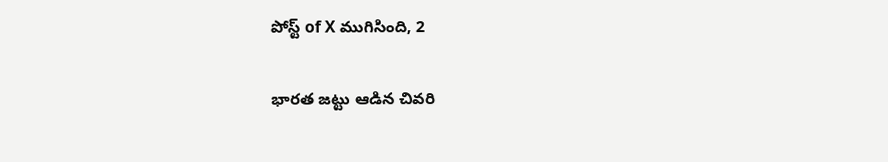పోస్ట్ of X ముగిసింది, 2

భారత జట్టు ఆడిన చివరి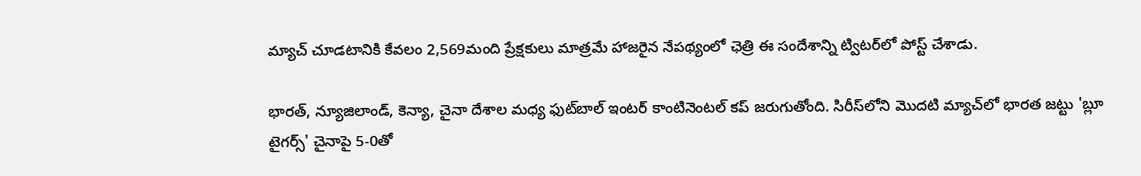మ్యాచ్ చూడటానికి కేవలం 2,569మంది ప్రేక్షకులు మాత్రమే హాజరైన నేపథ్యంలో ఛెత్రి ఈ సందేశాన్ని ట్విటర్‌లో పోస్ట్ చేశాడు.

భారత్, న్యూజిలాండ్, కెన్యా, చైనా దేశాల మధ్య ఫుట్‌బాల్ ఇంటర్ కాంటినెంటల్ కప్ జరుగుతోంది. సిరీస్‌లోని మొదటి మ్యాచ్‌లో భారత జట్టు 'బ్లూ టైగర్స్' చైనాపై 5-0తో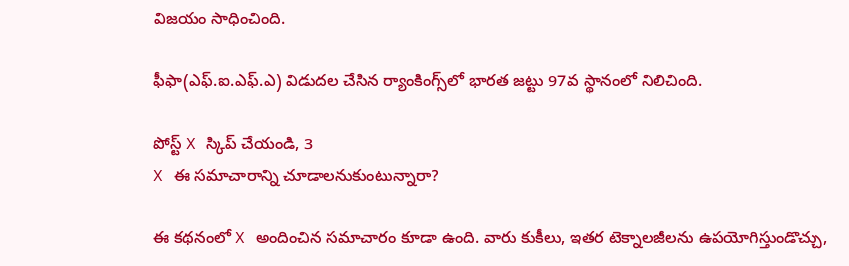విజయం సాధించింది.

ఫీఫా(ఎఫ్.ఐ.ఎఫ్.ఎ) విడుదల చేసిన ర్యాంకింగ్స్‌లో భారత జట్టు 97వ స్థానంలో నిలిచింది.

పోస్ట్‌ X స్కిప్ చేయండి, 3
X ఈ సమాచారాన్ని చూడాలనుకుంటున్నారా?

ఈ కథనంలో X అందించిన సమాచారం కూడా ఉంది. వారు కుకీలు, ఇతర టెక్నాలజీలను ఉపయోగిస్తుండొచ్చు,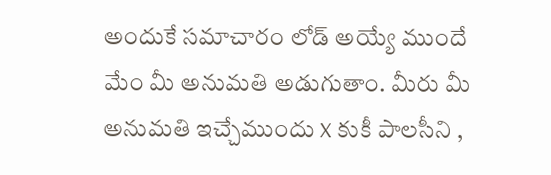అందుకే సమాచారం లోడ్ అయ్యే ముందే మేం మీ అనుమతి అడుగుతాం. మీరు మీ అనుమతి ఇచ్చేముందు X కుకీ పాలసీని ,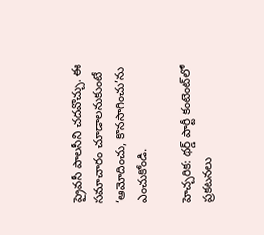ప్రైవసీ పాలసీని చదవొచ్చు. ఈ సమాచారం చూడాలనుకుంటే ‘ఆమోదించు, కొనసాగించు’ను ఎంచుకోండి.

హెచ్చరిక: థర్డ్ పార్టీ కంటెంట్‌లో ప్రకటనలు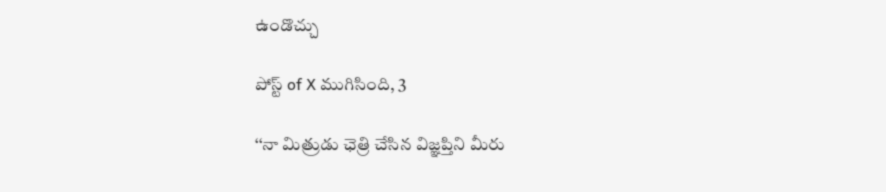ఉండొచ్చు

పోస్ట్ of X ముగిసింది, 3

‘‘నా మిత్రుడు ఛెత్రి చేసిన విజ్ఞప్తిని మీరు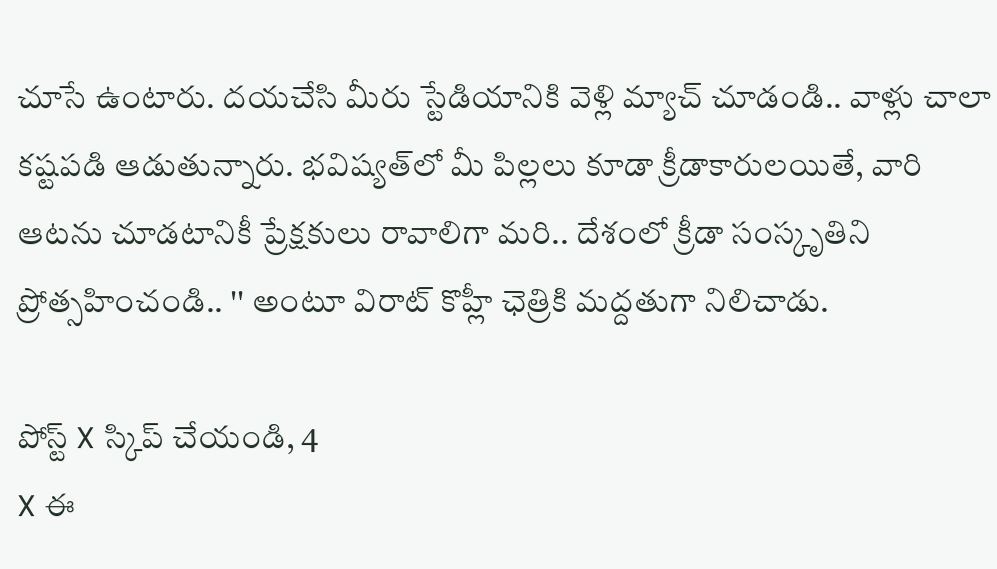చూసే ఉంటారు. దయచేసి మీరు స్టేడియానికి వెళ్లి మ్యాచ్ చూడండి.. వాళ్లు చాలా కష్టపడి ఆడుతున్నారు. భవిష్యత్‌లో మీ పిల్లలు కూడా క్రీడాకారులయితే, వారి ఆటను చూడటానికీ ప్రేక్షకులు రావాలిగా మరి.. దేశంలో క్రీడా సంస్కృతిని ప్రోత్సహించండి.. '' అంటూ విరాట్ కొహ్లీ ఛెత్రికి మద్దతుగా నిలిచాడు.

పోస్ట్‌ X స్కిప్ చేయండి, 4
X ఈ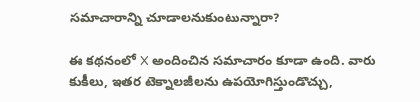సమాచారాన్ని చూడాలనుకుంటున్నారా?

ఈ కథనంలో X అందించిన సమాచారం కూడా ఉంది. వారు కుకీలు, ఇతర టెక్నాలజీలను ఉపయోగిస్తుండొచ్చు,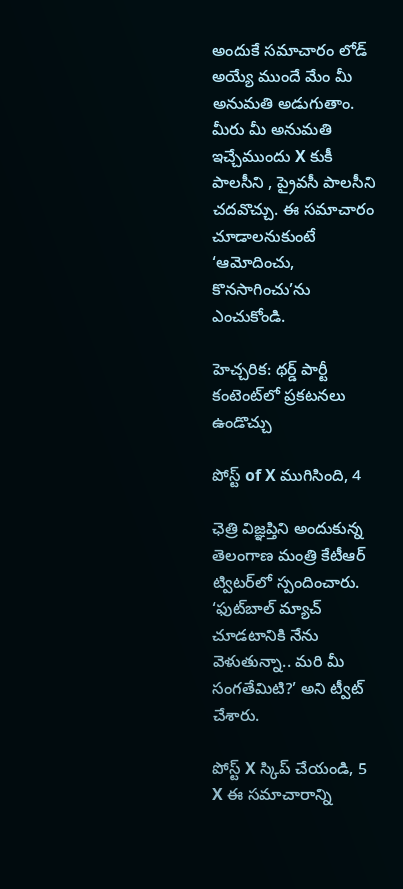అందుకే సమాచారం లోడ్ అయ్యే ముందే మేం మీ అనుమతి అడుగుతాం. మీరు మీ అనుమతి ఇచ్చేముందు X కుకీ పాలసీని , ప్రైవసీ పాలసీని చదవొచ్చు. ఈ సమాచారం చూడాలనుకుంటే ‘ఆమోదించు, కొనసాగించు’ను ఎంచుకోండి.

హెచ్చరిక: థర్డ్ పార్టీ కంటెంట్‌లో ప్రకటనలు ఉండొచ్చు

పోస్ట్ of X ముగిసింది, 4

ఛెత్రి విజ్ఞప్తిని అందుకున్న తెలంగాణ మంత్రి కేటీఆర్ ట్విటర్‌లో స్పందించారు. ‘ఫుట్‌బాల్ మ్యాచ్ చూడటానికి నేను వెళుతున్నా.. మరి మీ సంగతేమిటి?’ అని ట్వీట్ చేశారు.

పోస్ట్‌ X స్కిప్ చేయండి, 5
X ఈ సమాచారాన్ని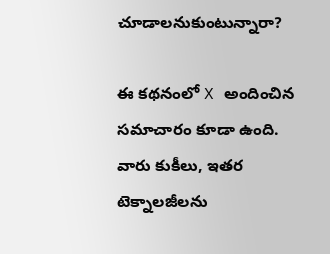చూడాలనుకుంటున్నారా?

ఈ కథనంలో X అందించిన సమాచారం కూడా ఉంది. వారు కుకీలు, ఇతర టెక్నాలజీలను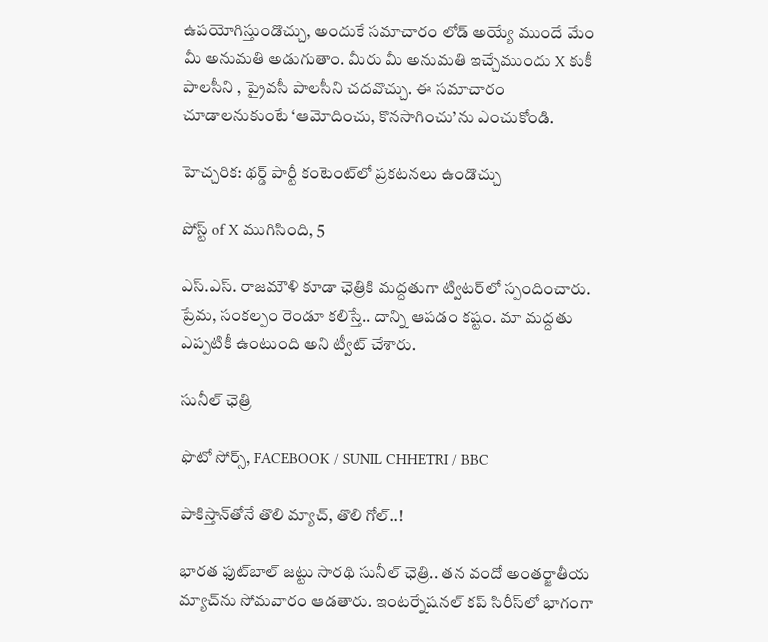ఉపయోగిస్తుండొచ్చు, అందుకే సమాచారం లోడ్ అయ్యే ముందే మేం మీ అనుమతి అడుగుతాం. మీరు మీ అనుమతి ఇచ్చేముందు X కుకీ పాలసీని , ప్రైవసీ పాలసీని చదవొచ్చు. ఈ సమాచారం చూడాలనుకుంటే ‘ఆమోదించు, కొనసాగించు’ను ఎంచుకోండి.

హెచ్చరిక: థర్డ్ పార్టీ కంటెంట్‌లో ప్రకటనలు ఉండొచ్చు

పోస్ట్ of X ముగిసింది, 5

ఎస్.ఎస్. రాజమౌళి కూడా ఛెత్రికి మద్దతుగా ట్విటర్‌లో స్పందించారు. ప్రేమ, సంకల్పం రెండూ కలిస్తే.. దాన్ని ఆపడం కష్టం. మా మద్దతు ఎప్పటికీ ఉంటుంది అని ట్వీట్ చేశారు.

సునీల్ ఛెత్రి

ఫొటో సోర్స్, FACEBOOK / SUNIL CHHETRI / BBC

పాకిస్తాన్‌తోనే తొలి మ్యాచ్, తొలి గోల్..!

భారత ఫుట్‌బాల్ జట్టు సారథి సునీల్ ఛెత్రి.. తన వందో అంతర్జాతీయ మ్యాచ్‌ను సోమవారం ఆడతారు. ఇంటర్నేషనల్ కప్ సిరీస్‌లో భాగంగా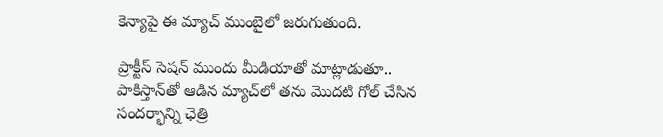కెన్యాపై ఈ మ్యాచ్‌ ముంబైలో జరుగుతుంది.

ప్రాక్టీస్ సెషన్‌ ముందు మీడియాతో మాట్లాడుతూ.. పాకిస్తాన్‌తో ఆడిన మ్యాచ్‌లో తను మొదటి గోల్ చేసిన సందర్భాన్ని ఛెత్రి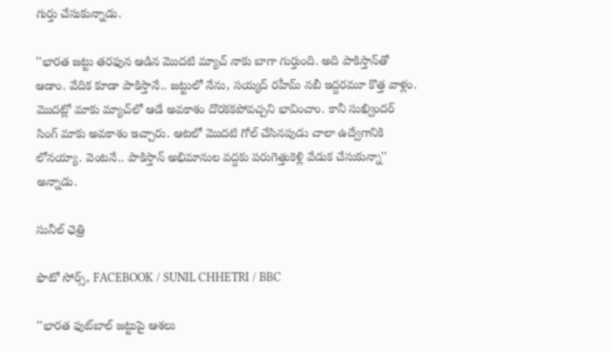గుర్తు చేసుకున్నాడు.

''భారత జట్టు తరఫున ఆడిన మొదటి మ్యాచ్ నాకు బాగా గుర్తుంది. అది పాకిస్తాన్‌తో ఆడాం. వేదిక కూడా పాకిస్తానే.. జట్టులో నేను, సయ్యద్ రహీమ్ నబీ ఇద్దరమూ కొత్త వాళ్లం. మొదట్లో మాకు మ్యాచ్‌లో ఆడే అవకాశం దొరకకపోవచ్చని భావించాం. కానీ సుఖ్విందర్ సింగ్ మాకు అవకాశం ఇచ్చారు. ఆటలో మొదటి గోల్ చేసినపుడు చాలా ఉద్వేగానికి లోనయ్యా. వెంటనే.. పాకిస్తాన్ అభిమానుల వద్దకు పరుగెత్తుకెళ్లి వేడుక చేసుకున్నా'' అన్నాడు.

సునీల్ ఛెత్రి

ఫొటో సోర్స్, FACEBOOK / SUNIL CHHETRI / BBC

''భారత ఫుట్‌బాల్ జట్టుపై ఆశలు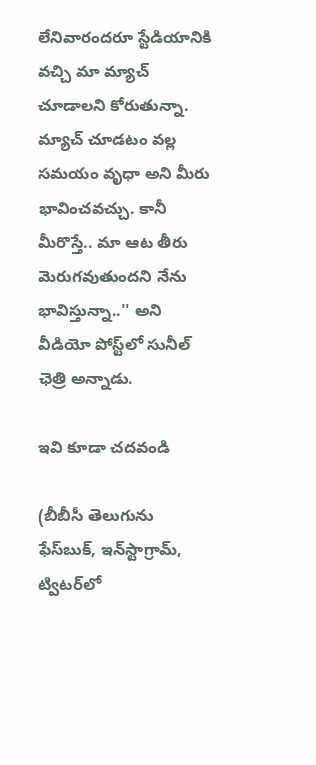లేనివారందరూ స్టేడియానికి వచ్చి మా మ్యాచ్ చూడాలని కోరుతున్నా. మ్యాచ్ చూడటం వల్ల సమయం వృధా అని మీరు భావించవచ్చు. కానీ మీరొస్తే.. మా ఆట తీరు మెరుగవుతుందని నేను భావిస్తున్నా..'' అని వీడియో పోస్ట్‌లో సునీల్ ఛెత్రి అన్నాడు.

ఇవి కూడా చదవండి

(బీబీసీ తెలుగును ఫేస్‌బుక్, ఇన్‌స్టాగ్రామ్‌, ట్విటర్‌లో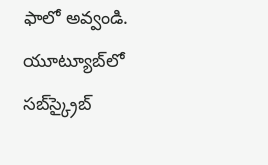ఫాలో అవ్వండి. యూట్యూబ్‌లో సబ్‌స్క్రైబ్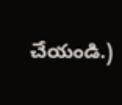చేయండి.)